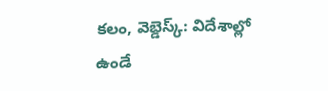కలం, వెబ్డెస్క్: విదేశాల్లో ఉండే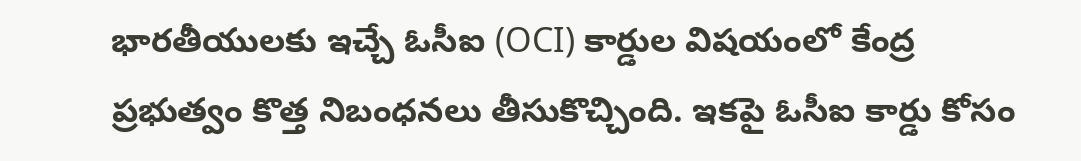భారతీయులకు ఇచ్చే ఓసీఐ (OCI) కార్డుల విషయంలో కేంద్ర ప్రభుత్వం కొత్త నిబంధనలు తీసుకొచ్చింది. ఇకపై ఓసీఐ కార్డు కోసం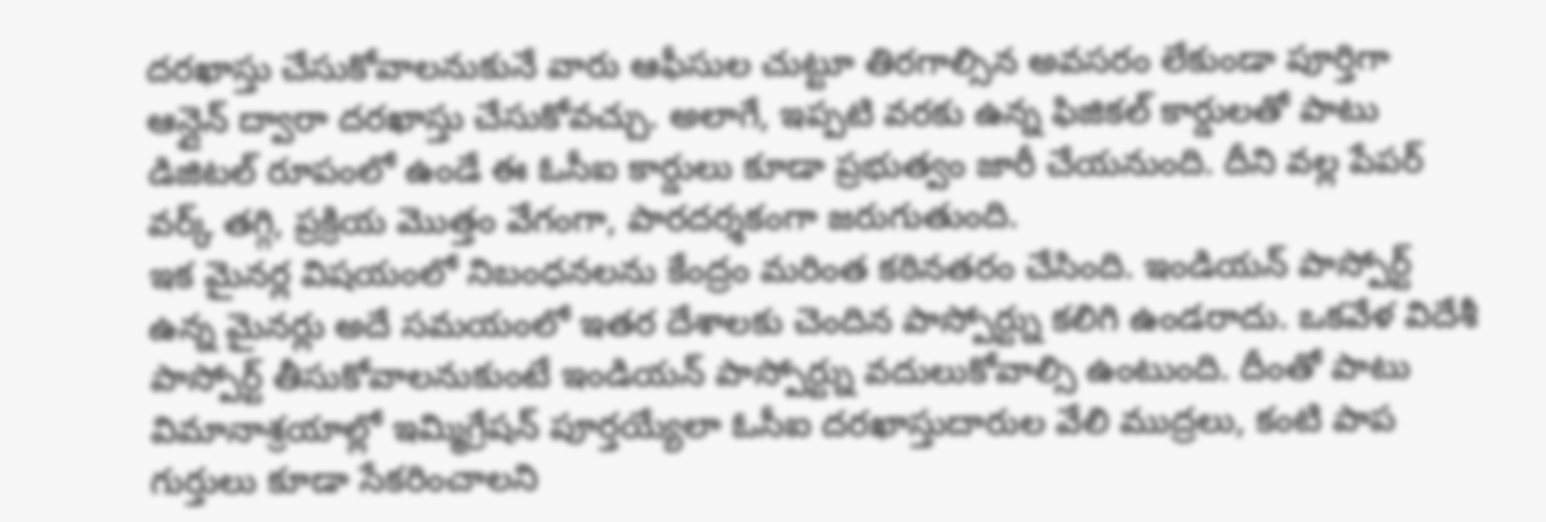దరఖాస్తు చేసుకోవాలనుకునే వారు ఆఫీసుల చుట్టూ తిరగాల్సిన అవసరం లేకుండా పూర్తిగా ఆన్లైన్ ద్వారా దరఖాస్తు చేసుకోవచ్చు. అలాగే, ఇప్పటి వరకు ఉన్న ఫిజికల్ కార్డులతో పాటు డిజిటల్ రూపంలో ఉండే ఈ ఓసీఐ కార్డులు కూడా ప్రభుత్వం జారీ చేయనుంది. దీని వల్ల పేపర్ వర్క్ తగ్గి, ప్రక్రియ మొత్తం వేగంగా, పారదర్శకంగా జరుగుతుంది.
ఇక మైనర్ల విషయంలో నిబంధనలను కేంద్రం మరింత కఠినతరం చేసింది. ఇండియన్ పాస్పోర్ట్ ఉన్న మైనర్లు అదే సమయంలో ఇతర దేశాలకు చెందిన పాస్పోర్ట్ను కలిగి ఉండరాదు. ఒకవేళ విదేశీ పాస్పోర్ట్ తీసుకోవాలనుకుంటే ఇండియన్ పాస్పోర్ట్ను వదులుకోవాల్సి ఉంటుంది. దీంతో పాటు విమానాశ్రయాల్లో ఇమ్మిగ్రేషన్ పూర్తయ్యేలా ఓసీఐ దరఖాస్తుదారుల వేలి ముద్రలు, కంటి పాప గుర్తులు కూడా సేకరించాలని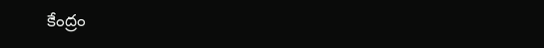కేంద్రం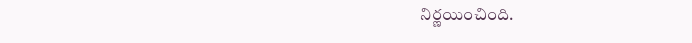నిర్ణయించింది.